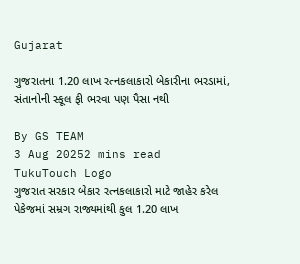Gujarat

ગુજરાતના 1.20 લાખ રત્નકલાકારો બેકારીના ભરડામાં, સંતાનોની સ્કૂલ ફી ભરવા પણ પૈસા નથી

By GS TEAM
3 Aug 20252 mins read
TukuTouch Logo
ગુજરાત સરકાર બેકાર રત્નકલાકારો માટે જાહેર કરેલ પેકેજમાં સમ્રગ રાજ્યમાંથી કુલ 1.20 લાખ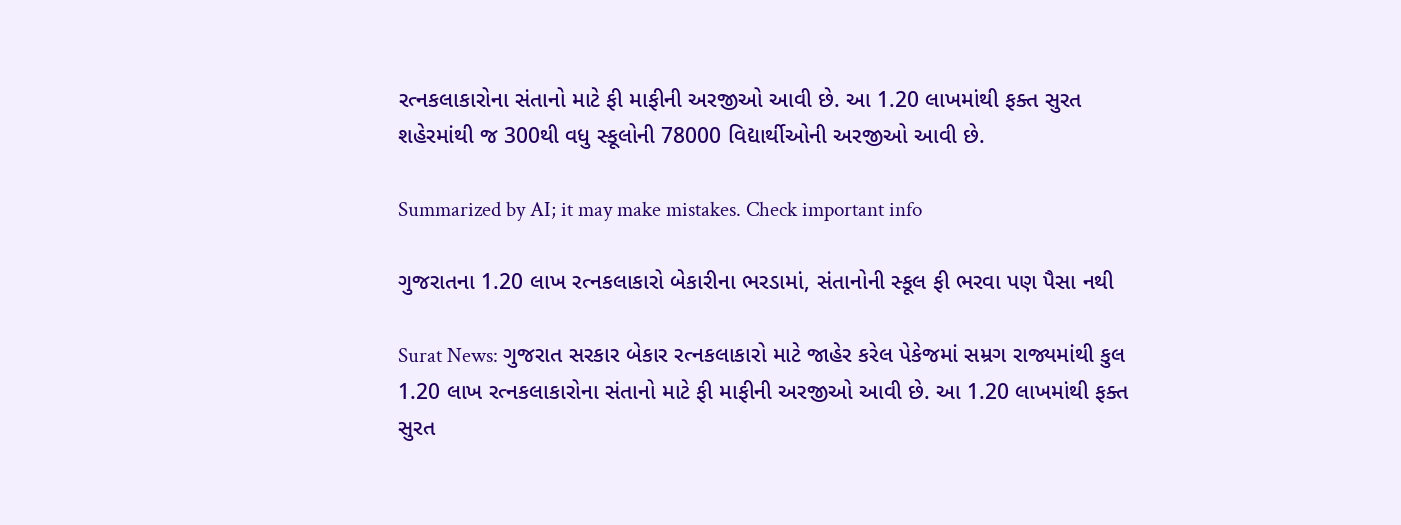રત્નકલાકારોના સંતાનો માટે ફી માફીની અરજીઓ આવી છે. આ 1.20 લાખમાંથી ફક્ત સુરત શહેરમાંથી જ 300થી વધુ સ્કૂલોની 78000 વિદ્યાર્થીઓની અરજીઓ આવી છે.

Summarized by AI; it may make mistakes. Check important info

ગુજરાતના 1.20 લાખ રત્નકલાકારો બેકારીના ભરડામાં, સંતાનોની સ્કૂલ ફી ભરવા પણ પૈસા નથી

Surat News: ગુજરાત સરકાર બેકાર રત્નકલાકારો માટે જાહેર કરેલ પેકેજમાં સમ્રગ રાજ્યમાંથી કુલ 1.20 લાખ રત્નકલાકારોના સંતાનો માટે ફી માફીની અરજીઓ આવી છે. આ 1.20 લાખમાંથી ફક્ત સુરત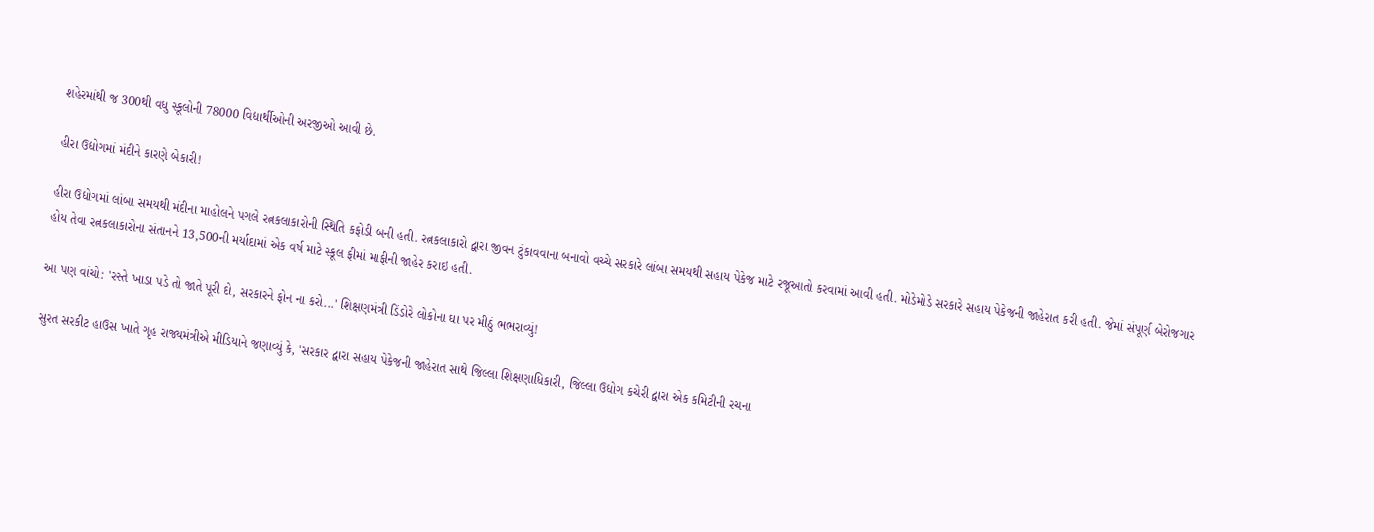શહેરમાંથી જ 300થી વધુ સ્કૂલોની 78000 વિદ્યાર્થીઓની અરજીઓ આવી છે.

હીરા ઉદ્યોગમાં મંદીને કારણે બેકારી!

હીરા ઉદ્યોગમાં લાંબા સમયથી મંદીના માહોલને પગલે રત્નકલાકારોની સ્થિતિ કફોડી બની હતી. રત્નકલાકારો દ્વારા જીવન ટુંકાવવાના બનાવો વચ્ચે સરકારે લાંબા સમયથી સહાય પેકેજ માટે રજૂઆતો કરવામાં આવી હતી. મોડેમોડે સરકારે સહાય પેકેજની જાહેરાત કરી હતી. જેમાં સંપૂર્ણ બેરોજગાર હોય તેવા રત્નકલાકારોના સંતાનને 13,500ની મર્યાદામાં એક વર્ષ માટે સ્કૂલ ફીમાં માફીની જાહેર કરાઇ હતી.

આ પણ વાંચો: 'રસ્તે ખાડા પડે તો જાતે પૂરી દો, સરકારને ફોન ના કરો...' શિક્ષણમંત્રી ડિંડોરે લોકોના ઘા પર મીઠું ભભરાવ્યું!

સુરત સરકીટ હાઉસ ખાતે ગૃહ રાજ્યમંત્રીએ મીડિયાને જણાવ્યું કે, 'સરકાર દ્વારા સહાય પેકેજની જાહેરાત સાથે જિલ્લા શિક્ષણાધિકારી, જિલ્લા ઉદ્યોગ કચેરી દ્વારા એક કમિટીની રચના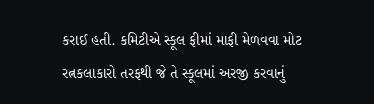કરાઈ હતી. કમિટીએ સ્કૂલ ફીમાં માફી મેળવવા મોટ રત્નકલાકારો તરફથી જે તે સ્કૂલમાં અરજી કરવાનું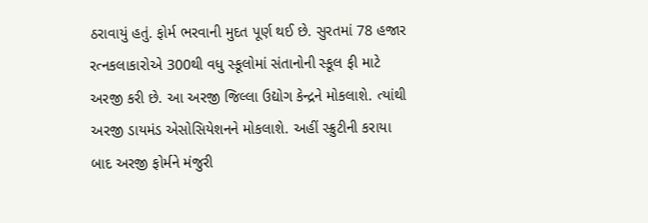ઠરાવાયું હતું. ફોર્મ ભરવાની મુદત પૂર્ણ થઈ છે. સુરતમાં 78 હજાર રત્નકલાકારોએ 300થી વધુ સ્કૂલોમાં સંતાનોની સ્કૂલ ફી માટે અરજી કરી છે. આ અરજી જિલ્લા ઉદ્યોગ કેન્દ્રને મોકલાશે. ત્યાંથી અરજી ડાયમંડ એસોસિયેશનને મોકલાશે. અહીં સ્ક્રુટીની કરાયા બાદ અરજી ફોર્મને મંજુરી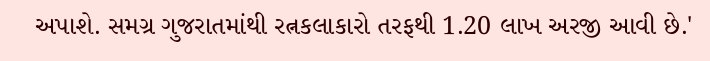અપાશે. સમગ્ર ગુજરાતમાંથી રત્નકલાકારો તરફથી 1.20 લાખ અરજી આવી છે.'